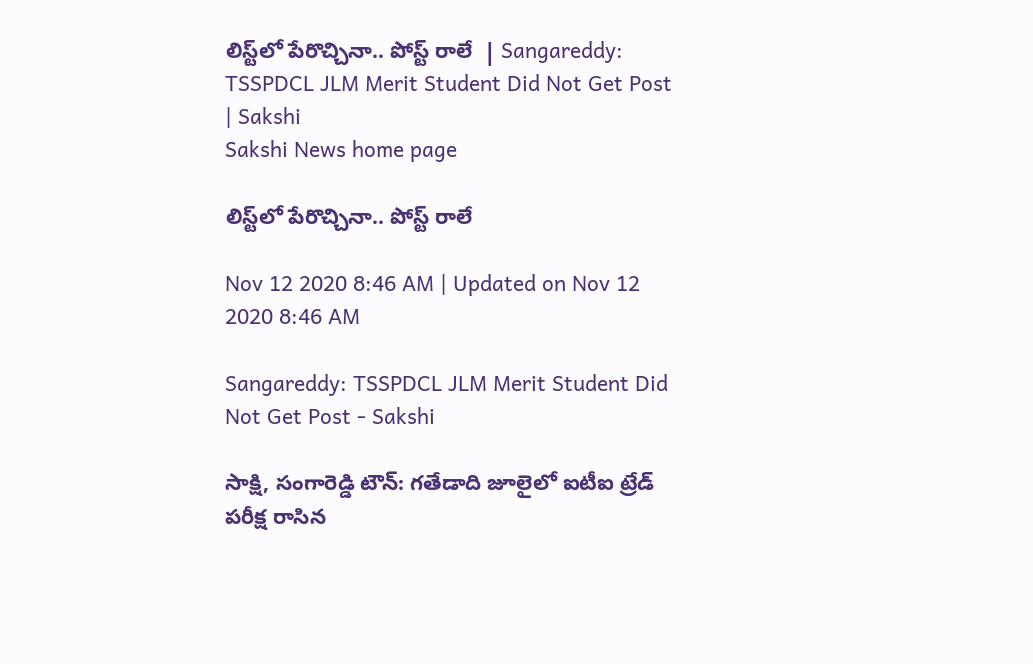లిస్ట్‌లో పేరొచ్చినా.. పోస్ట్‌ రాలే  | Sangareddy: TSSPDCL JLM Merit Student Did Not Get Post | Sakshi
Sakshi News home page

లిస్ట్‌లో పేరొచ్చినా.. పోస్ట్‌ రాలే

Nov 12 2020 8:46 AM | Updated on Nov 12 2020 8:46 AM

Sangareddy: TSSPDCL JLM Merit Student Did Not Get Post - Sakshi

సాక్షి, సంగారెడ్డి టౌన్‌: గతేడాది జూలైలో ఐటీఐ ట్రేడ్‌ పరీక్ష రాసిన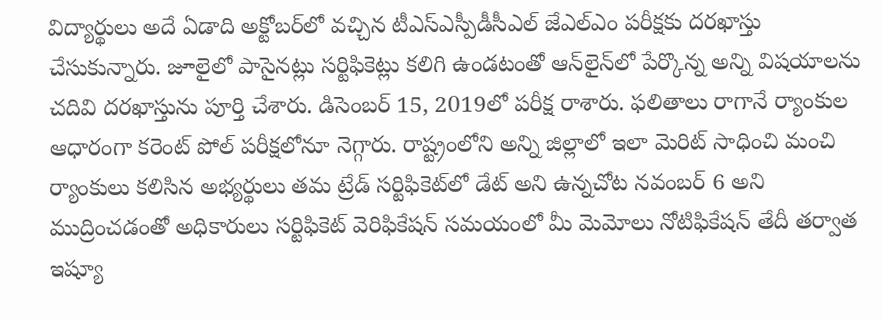విద్యార్థులు అదే ఏడాది అక్టోబర్‌లో వచ్చిన టీఎస్‌ఎస్పీడీసీఎల్‌ జేఎల్‌ఎం పరీక్షకు దరఖాస్తు చేసుకున్నారు. జూలైలో పాసైనట్లు సర్టిఫికెట్లు కలిగి ఉండటంతో ఆన్‌లైన్‌‌లో పేర్కొన్న అన్ని విషయాలను చదివి దరఖాస్తును పూర్తి చేశారు. డిసెంబర్‌ 15, 2019లో పరీక్ష రాశారు. ఫలితాలు రాగానే ర్యాంకుల ఆధారంగా కరెంట్‌ పోల్‌ పరీక్షలోనూ నెగ్గారు. రాష్ట్రంలోని అన్ని జిల్లాలో ఇలా మెరిట్‌ సాధించి మంచి ర్యాంకులు కలిసిన అభ్యర్థులు తమ ట్రేడ్‌ సర్టిఫికెట్‌లో డేట్‌ అని ఉన్నచోట నవంబర్‌ 6 అని ముద్రించడంతో అధికారులు సర్టిఫికెట్‌ వెరిఫికేషన్‌ సమయంలో మీ మెమోలు నోటిఫికేషన్‌ తేదీ తర్వాత ఇష్యూ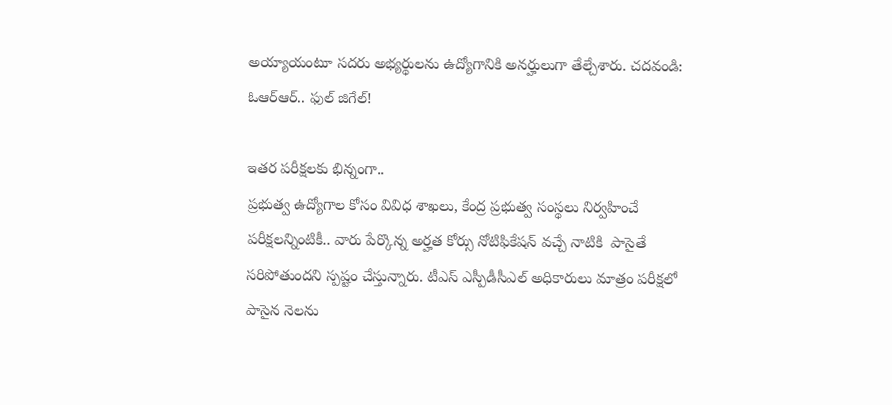అయ్యాయంటూ సదరు అభ్యర్థులను ఉద్యోగానికి అనర్హులుగా తేల్చేశారు. చదవండి: ఓఆర్‌ఆర్‌.. ఫుల్‌ జిగేల్‌!

ఇతర పరీక్షలకు భిన్నంగా..
ప్రభుత్వ ఉద్యోగాల కోసం వివిధ శాఖలు, కేంద్ర ప్రభుత్వ సంస్థలు నిర్వహించే పరీక్షలన్నింటికీ.. వారు పేర్కొన్న అర్హత కోర్సు నోటిఫికేషన్ వచ్చే నాటికి  పాసైతే సరిపోతుందని స్పష్టం చేస్తున్నారు. టీఎస్‌ ఎస్పీడీసీఎల్‌ అధికారులు మాత్రం పరీక్షలో పాసైన నెలను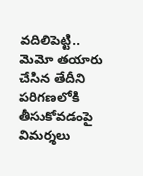వదిలిపెట్టి.. మెమో తయారు చేసిన తేదీని పరిగణలోకి తీసుకోవడంపై విమర్శలు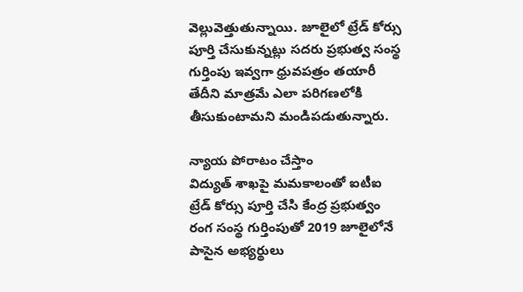వెల్లువెత్తుతున్నాయి. జూలైలో ట్రేడ్‌ కోర్సు పూర్తి చేసుకున్నట్లు సదరు ప్రభుత్వ సంస్థ గుర్తింపు ఇవ్వగా ధ్రువపత్రం తయారీ తేదీని మాత్రమే ఎలా పరిగణలోకి తీసుకుంటామని మండిపడుతున్నారు.

న్యాయ పోరాటం చేస్తాం
విద్యుత్‌ శాఖపై మమకాలంతో ఐటీఐ ట్రేడ్‌ కోర్సు పూర్తి చేసి కేంద్ర ప్రభుత్వం రంగ సంస్థ గుర్తింపుతో 2019 జూలైలోనే పాసైన అభ్యర్థులు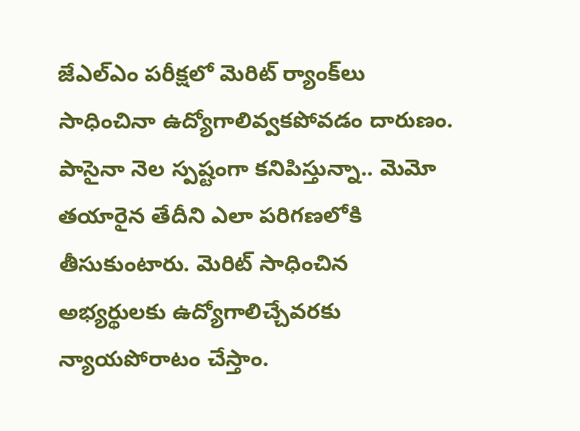జేఎల్‌ఎం పరీక్షలో మెరిట్‌ ర్యాంక్‌లు సాధించినా ఉద్యోగాలివ్వకపోవడం దారుణం. పాసైనా నెల స్పష్టంగా కనిపిస్తున్నా.. మెమో తయారైన తేదీని ఎలా పరిగణలోకి తీసుకుంటారు. మెరిట్‌ సాధించిన అభ్యర్థులకు ఉద్యోగాలిచ్చేవరకు న్యాయపోరాటం చేస్తాం.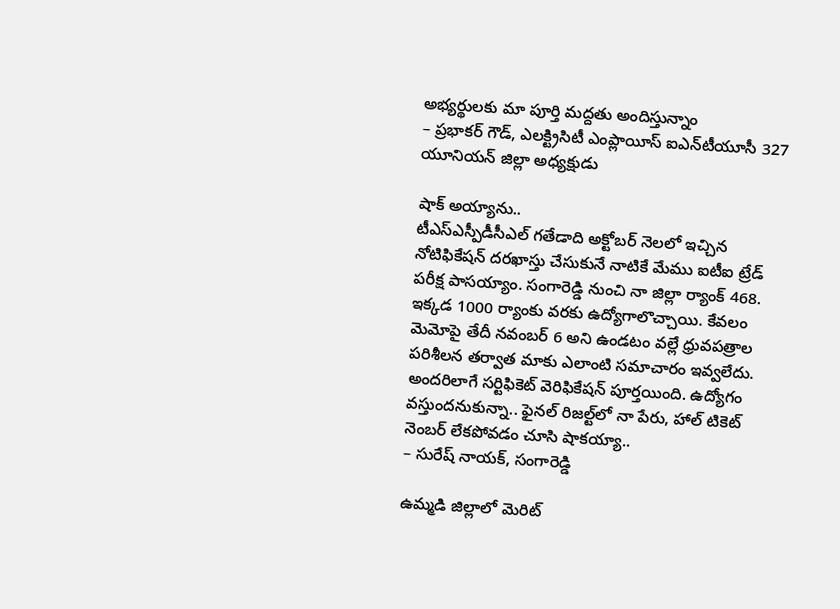అభ్యర్థులకు మా పూర్తి మద్దతు అందిస్తున్నాం
– ప్రభాకర్‌ గౌడ్, ఎలక్ట్రిసిటీ ఎంప్లాయీస్‌ ఐఎన్‌టీయూసీ 327 యూనియన్‌ జిల్లా అధ్యక్షుడు

షాక్‌ అయ్యాను..
టీఎస్‌ఎస్పీడీసీఎల్‌ గతేడాది అక్టోబర్‌ నెలలో ఇచ్చిన నోటిఫికేషన్‌ దరఖాస్తు చేసుకునే నాటికే మేము ఐటీఐ ట్రేడ్‌ పరీక్ష పాసయ్యాం. సంగారెడ్డి నుంచి నా జిల్లా ర్యాంక్‌ 468. ఇక్కడ 1000 ర్యాంకు వరకు ఉద్యోగాలొచ్చాయి. కేవలం మెమోపై తేదీ నవంబర్‌ 6 అని ఉండటం వల్లే ధ్రువపత్రాల పరిశీలన తర్వాత మాకు ఎలాంటి సమాచారం ఇవ్వలేదు. అందరిలాగే సర్టిఫికెట్‌ వెరిఫికేషన్‌ పూర్తయింది. ఉద్యోగం వస్తుందనుకున్నా.. ఫైనల్‌ రిజల్ట్‌లో నా పేరు, హాల్‌ టికెట్‌ నెంబర్‌ లేకపోవడం చూసి షాకయ్యా..
– సురేష్‌ నాయక్, సంగారెడ్డి

ఉమ్మడి జిల్లాలో మెరిట్‌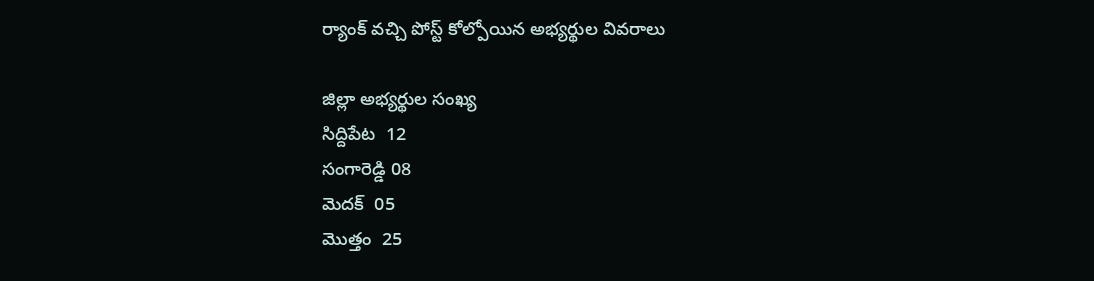ర్యాంక్‌ వచ్చి పోస్ట్‌ కోల్పోయిన అభ్యర్థుల వివరాలు

జిల్లా అభ్యర్థుల సంఖ్య
సిద్దిపేట  12
సంగారెడ్డి 08
మెదక్‌  05
మొత్తం  25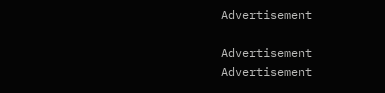Advertisement

Advertisement
Advertisement